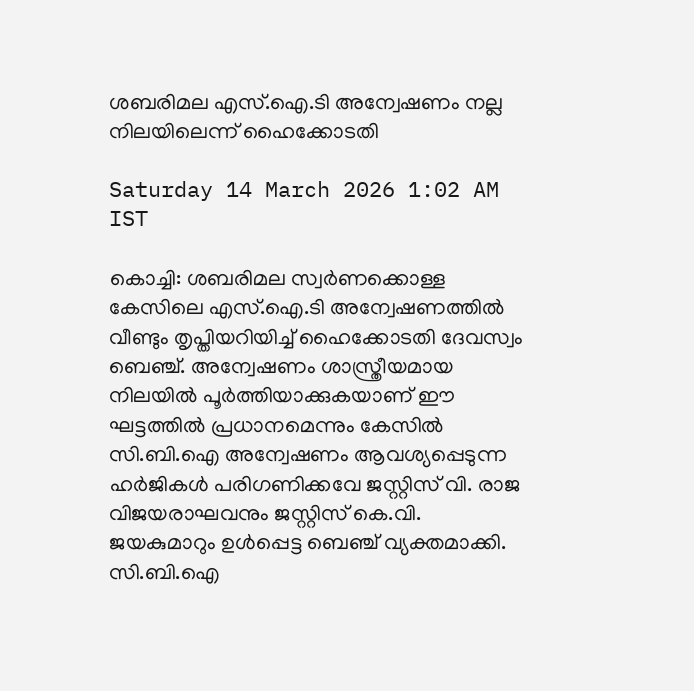ശബരിമല എസ്.ഐ.ടി അന്വേഷണം നല്ല നിലയിലെന്ന് ഹൈക്കോടതി

Saturday 14 March 2026 1:02 AM IST

കൊച്ചി: ശബരിമല സ്വർണക്കൊള്ള കേസിലെ എസ്.ഐ.ടി അന്വേഷണത്തിൽ വീണ്ടും തൃപ്തിയറിയിച്ച് ഹൈക്കോടതി ദേവസ്വം ബെഞ്ച്. അന്വേഷണം ശാസ്ത്രീയമായ നിലയിൽ പൂർത്തിയാക്കുകയാണ് ഈ ഘട്ടത്തിൽ പ്രധാനമെന്നും കേസിൽ സി.ബി.ഐ അന്വേഷണം ആവശ്യപ്പെടുന്ന ഹർജികൾ പരിഗണിക്കവേ ജസ്റ്റിസ് വി. രാജ വിജയരാഘവനും ജസ്റ്റിസ് കെ.വി. ജയകുമാറും ഉൾപ്പെട്ട ബെഞ്ച് വ്യക്തമാക്കി. സി.ബി.ഐ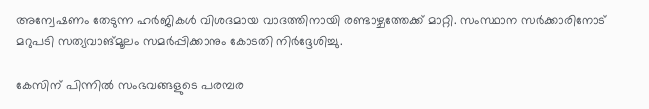അന്വേഷണം തേടുന്ന ഹർജികൾ വിശദമായ വാദത്തിനായി രണ്ടാഴ്ചത്തേക്ക് മാറ്റി. സംസ്ഥാന സർക്കാരിനോട് മറുപടി സത്യവാങ്മൂലം സമർപ്പിക്കാനും കോടതി നിർദ്ദേശിച്ചു.

കേസിന് പിന്നിൽ സംഭവങ്ങളുടെ പരമ്പര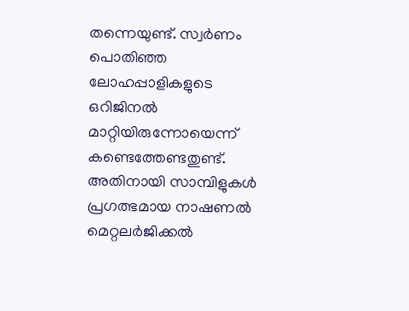തന്നെയുണ്ട്. സ്വർണം പൊതിഞ്ഞ ലോഹപ്പാളികളുടെ ഒറിജിനൽ മാറ്റിയിരുന്നോയെന്ന് കണ്ടെത്തേണ്ടതുണ്ട്. അതിനായി സാമ്പിളുകൾ പ്രഗത്ഭമായ നാഷണൽ മെറ്റലർജിക്കൽ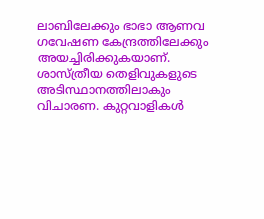ലാബിലേക്കും ഭാഭാ ആണവ ഗവേഷണ കേന്ദ്രത്തിലേക്കും അയച്ചിരിക്കുകയാണ്. ശാസ്ത്രീയ തെളിവുകളുടെ അടിസ്ഥാനത്തിലാകും വിചാരണ. കുറ്റവാളികൾ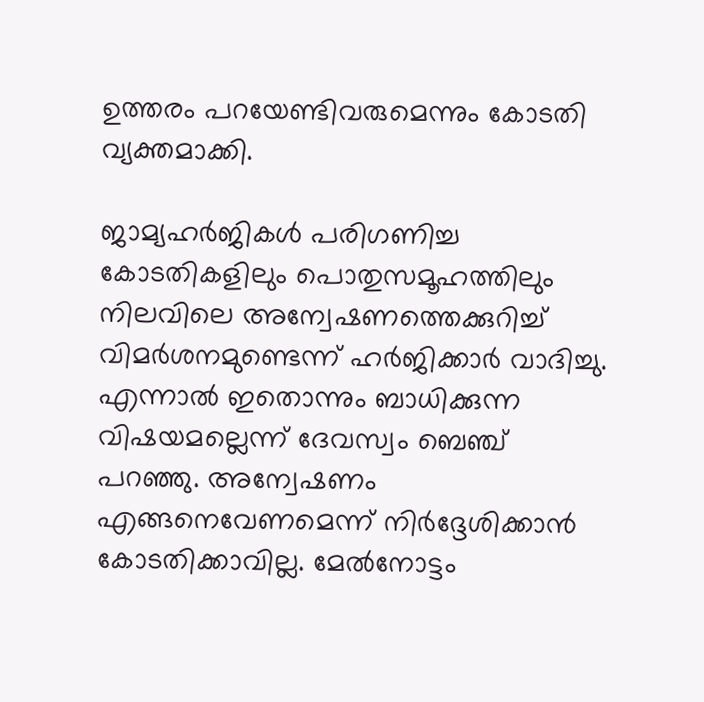ഉത്തരം പറയേണ്ടിവരുമെന്നും കോടതി വ്യക്തമാക്കി.

ജാമ്യഹർജികൾ പരിഗണിച്ച കോടതികളിലും പൊതുസമൂഹത്തിലും നിലവിലെ അന്വേഷണത്തെക്കുറിച്ച് വിമർശനമുണ്ടെന്ന് ഹർജിക്കാർ വാദിച്ചു. എന്നാൽ ഇതൊന്നും ബാധിക്കുന്ന വിഷയമല്ലെന്ന് ദേവസ്വം ബെഞ്ച് പറഞ്ഞു. അന്വേഷണം എങ്ങനെവേണമെന്ന് നിർദ്ദേശിക്കാൻ കോടതിക്കാവില്ല. മേൽനോട്ടം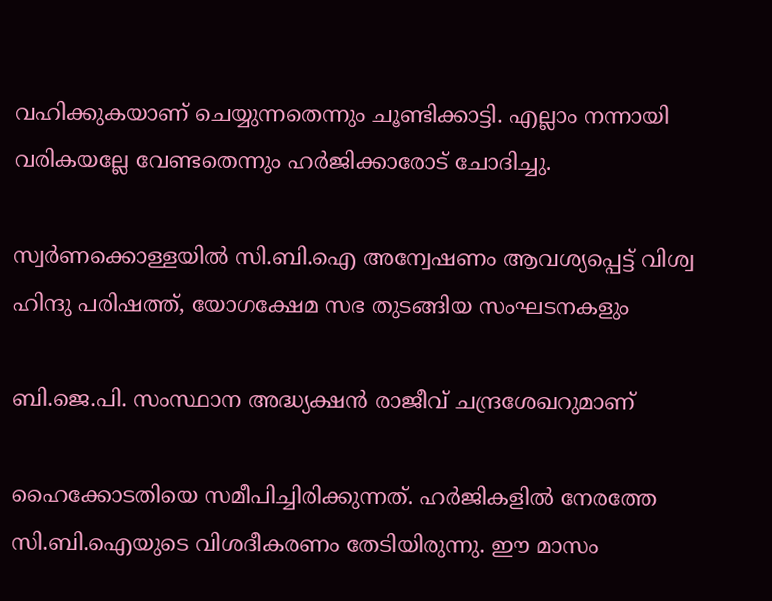വഹിക്കുകയാണ് ചെയ്യുന്നതെന്നും ചൂണ്ടിക്കാട്ടി. എല്ലാം നന്നായി വരികയല്ലേ വേണ്ടതെന്നും ഹർജിക്കാരോട് ചോദിച്ചു.

സ്വർണക്കൊള്ളയിൽ സി.ബി.ഐ അന്വേഷണം ആവശ്യപ്പെട്ട് വിശ്വ ഹിന്ദു പരിഷത്ത്, യോഗക്ഷേമ സഭ തുടങ്ങിയ സംഘടനകളും

ബി.ജെ.പി. സംസ്ഥാന അദ്ധ്യക്ഷൻ രാജീവ് ചന്ദ്രശേഖറുമാണ്

ഹൈക്കോടതിയെ സമീപിച്ചിരിക്കുന്നത്. ഹർജികളിൽ നേരത്തേ സി.ബി.ഐയുടെ വിശദീകരണം തേടിയിരുന്നു. ഈ മാസം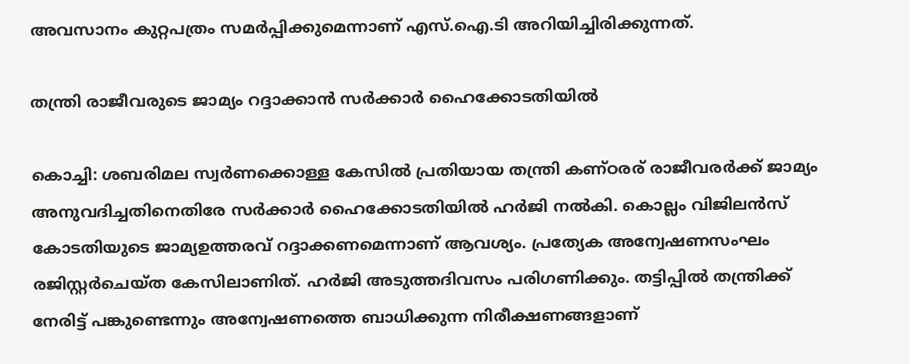അവസാനം കുറ്റപത്രം സമർപ്പിക്കുമെന്നാണ് എസ്.ഐ.ടി അറിയിച്ചിരിക്കുന്നത്.

തന്ത്രി രാജീവരുടെ ജാമ്യം റദ്ദാക്കാൻ സർക്കാർ ഹൈക്കോടതിയിൽ

കൊച്ചി: ശബരിമല സ്വർണക്കൊള്ള കേസിൽ പ്രതിയായ തന്ത്രി കണ്ഠരര് രാജീവരർക്ക് ജാമ്യം അനുവദിച്ചതിനെതിരേ സർക്കാർ ഹൈക്കോടതിയിൽ ഹർജി നൽകി. കൊല്ലം വിജിലൻസ് കോടതിയുടെ ജാമ്യഉത്തരവ് റദ്ദാക്കണമെന്നാണ് ആവശ്യം. പ്രത്യേക അന്വേഷണസംഘം രജിസ്റ്റർചെയ്ത കേസിലാണിത്. ഹർജി അടുത്തദിവസം പരിഗണിക്കും. തട്ടിപ്പിൽ തന്ത്രിക്ക് നേരിട്ട് പങ്കുണ്ടെന്നും അന്വേഷണത്തെ ബാധിക്കുന്ന നിരീക്ഷണങ്ങളാണ്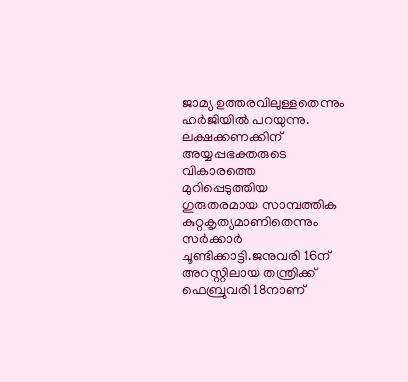ജാമ്യ ഉത്തരവിലുള്ളതെന്നും ഹർജിയിൽ പറയുന്നു. ലക്ഷക്കണക്കിന് അയ്യപ്പഭക്തരുടെ വികാരത്തെ മുറിപ്പെടുത്തിയ ഗുരുതരമായ സാമ്പത്തിക കുറ്റകൃത്യമാണിതെന്നും സർക്കാർ ചൂണ്ടിക്കാട്ടി.ജനുവരി 16ന് അറസ്റ്റിലായ തന്ത്രിക്ക് ഫെബ്രുവരി 18നാണ്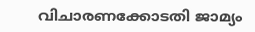വിചാരണക്കോടതി ജാമ്യം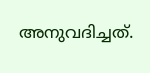അനുവദിച്ചത്.